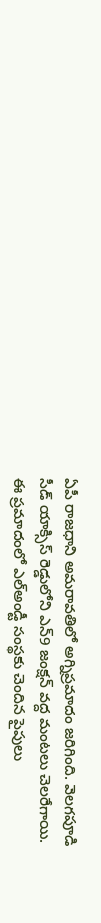ఏపీ రాజధాని అమరావతిలో అగ్నిప్రమాదం జరిగింది. వెలగపూడి సీడ్ యాక్సిస్ రెడ్డులోని ఎన్9 జంక్షన్ వద్ద మంటలు చెలరేగాయి. ఈ ప్రమాదంలో ఎల్అండ్టీ సంస్థకు చెందిన పైపులు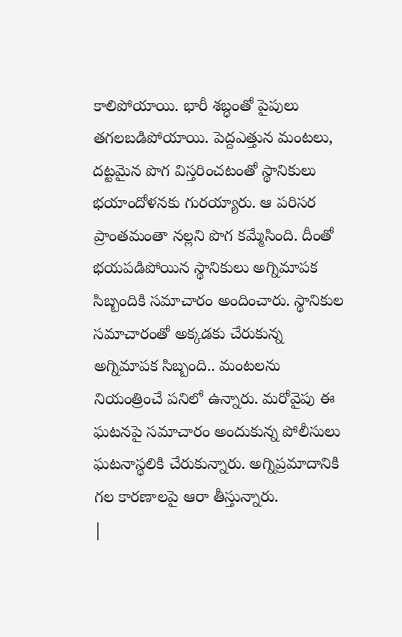కాలిపోయాయి. భారీ శబ్ధంతో పైపులు తగలబడిపోయాయి. పెద్దఎత్తున మంటలు, దట్టమైన పొగ విస్తరించటంతో స్థానికులు భయాందోళనకు గురయ్యారు. ఆ పరిసర ప్రాంతమంతా నల్లని పొగ కమ్మేసింది. దీంతో భయపడిపోయిన స్థానికులు అగ్నిమాపక సిబ్బందికి సమాచారం అందించారు. స్థానికుల సమాచారంతో అక్కడకు చేరుకున్న అగ్నిమాపక సిబ్బంది.. మంటలను నియంత్రించే పనిలో ఉన్నారు. మరోవైపు ఈ ఘటనపై సమాచారం అందుకున్న పోలీసులు ఘటనాస్థలికి చేరుకున్నారు. అగ్నిప్రమాదానికి గల కారణాలపై ఆరా తీస్తున్నారు.
|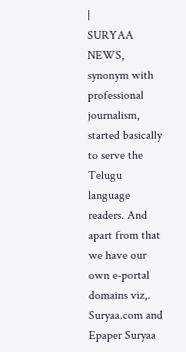|
SURYAA NEWS, synonym with professional journalism, started basically to serve the Telugu language readers. And apart from that we have our own e-portal domains viz,. Suryaa.com and Epaper Suryaa